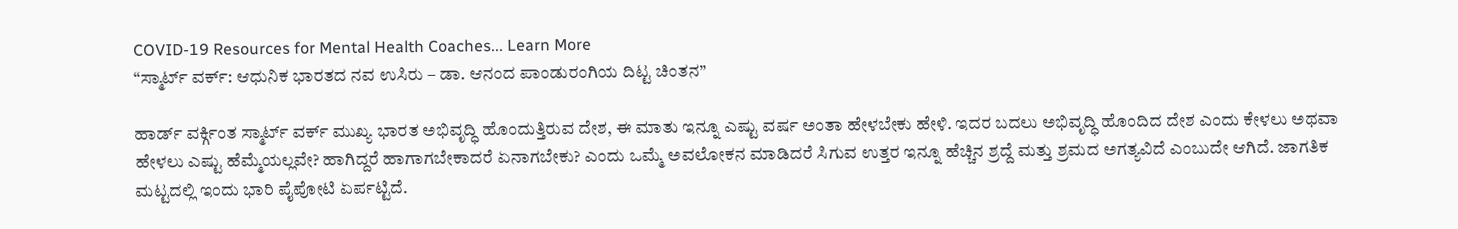COVID-19 Resources for Mental Health Coaches... Learn More
“ಸ್ಮಾರ್ಟ್ ವರ್ಕ್: ಆಧುನಿಕ ಭಾರತದ ನವ ಉಸಿರು – ಡಾ. ಆನಂದ ಪಾಂಡುರಂಗಿಯ ದಿಟ್ಟ ಚಿಂತನ”

ಹಾರ್ಡ್ ವರ್ಕ್ಗಿಂತ ಸ್ಮಾರ್ಟ್ ವರ್ಕ್ ಮುಖ್ಯ ಭಾರತ ಅಭಿವೃದ್ಧಿ ಹೊಂದುತ್ತಿರುವ ದೇಶ, ಈ ಮಾತು ಇನ್ನೂ ಎಷ್ಟು ವರ್ಷ ಅಂತಾ ಹೇಳಬೇಕು ಹೇಳಿ. ಇದರ ಬದಲು ಅಭಿವೃದ್ಧಿ ಹೊಂದಿದ ದೇಶ ಎಂದು ಕೇಳಲು ಅಥವಾ ಹೇಳಲು ಎಷ್ಟು ಹೆಮ್ಮೆಯಲ್ಲವೇ? ಹಾಗಿದ್ದರೆ ಹಾಗಾಗಬೇಕಾದರೆ ಏನಾಗಬೇಕು? ಎಂದು ಒಮ್ಮೆ ಅವಲೋಕನ ಮಾಡಿದರೆ ಸಿಗುವ ಉತ್ತರ ಇನ್ನೂ ಹೆಚ್ಚಿನ ಶ್ರದ್ದೆ ಮತ್ತು ಶ್ರಮದ ಅಗತ್ಯವಿದೆ ಎಂಬುದೇ ಆಗಿದೆ. ಜಾಗತಿಕ ಮಟ್ಟದಲ್ಲಿ ಇಂದು ಭಾರಿ ಪೈಪೋಟಿ ಏರ್ಪಟ್ಟಿದೆ.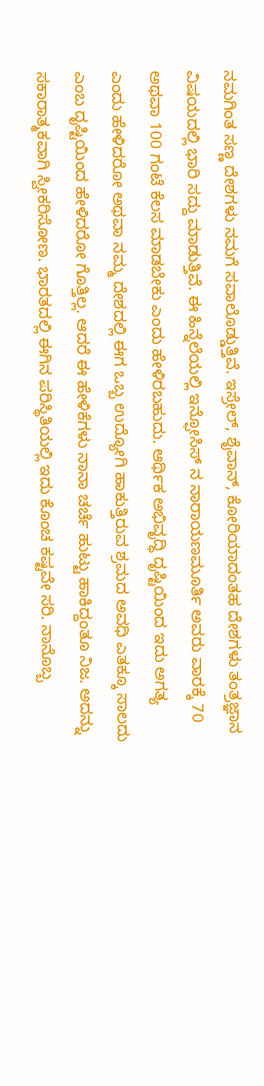ನಮಗಿಂತ ಸಣ್ಣ ದೇಶಗಳು ನಮಗೆ ಸವಾಲೊಡ್ಡುತ್ತಿವೆ. ಇಸ್ರೇಲ್, ಶೈವಾನ್, ಕೋರಿಯಾದಂತಹ ದೇಶಗಳು ತಂತ್ರಜ್ಞಾನ ವಿಷಯದಲ್ಲಿ ಭಾರಿ ಸದ್ದು ಮಾಡುತ್ತಿವೆ. ಈ ಹಿನ್ನೆಲೆಯಲ್ಲಿ ಇನ್ಫೋಸಿಸ್ ನ ನಾರಾಯಣಮೂರ್ತಿ ಅವರು ವಾರಕ್ಕೆ 70 ಅಥವಾ 100 ಗಂಟೆ ಕೆಲಸ ಮಾಡಬೇಕು ಎಂದು ಹೇಳಿರಬಹುದು. ಆರ್ಥಿಕ ಅಭಿವೃದ್ಧಿ ದೃಷ್ಟಿಯಿಂದ ಇದು ಅಗತ್ಯ ಎಂದು ಹೇಳಿದರೋ ಅಥವಾ ನಮ್ಮ ದೇಶದಲ್ಲಿ ಈಗ ಒಬ್ಬ ಉದ್ಯೋಗಿ ಹಾಕುತ್ತಿರುವ ಶ್ರಮದ ಅವಧಿ ಎತಕ್ಕೂ ಸಾಲದು ಎಂಬ ದೃಷ್ಟಿಯಿಂದ ಹೇಳಿದರೋ ಗೊತ್ತಿಲ್ಲ. ಆದರೆ ಈ ಹೇಳಿಕೆಗಳು ನಾನಾ ಚರ್ಚೆ ಹುಟ್ಟು ಹಾಕಿದ್ದಂತೂ ನಿಜ. ಅದನ್ನು ಸಕಾರಾತ್ಮಕವಾಗಿ ಸ್ವೀಕರಿಸೋಣ. ಭಾರತದಲ್ಲಿ ಈಗಿನ ಪರಿಸ್ಥಿತಿಯಲ್ಲಿ ಇದು ಕೊಂಚ ಕಷ್ಟವೇ ಸರಿ. ನಾನೊಬ್ಬ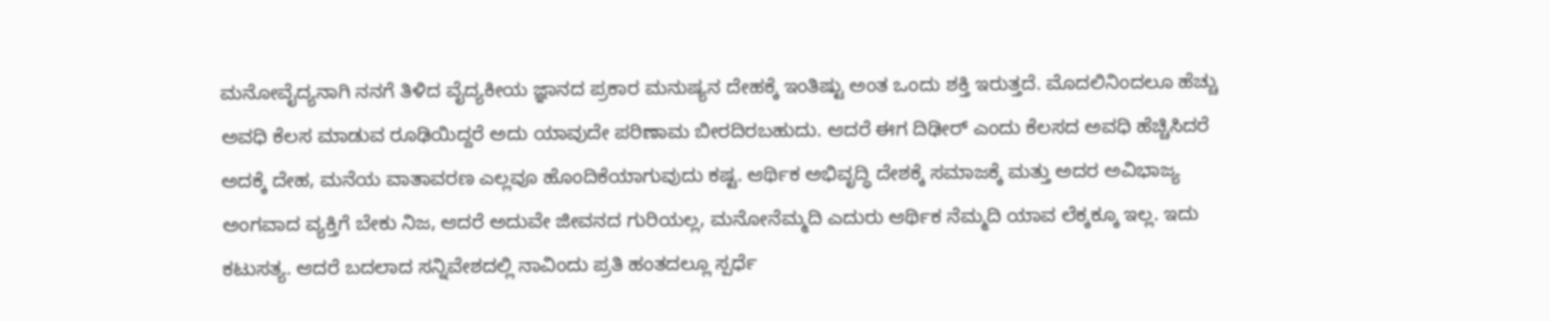ಮನೋವೈದ್ಯನಾಗಿ ನನಗೆ ತಿಳಿದ ವೈದ್ಯಕೀಯ ಜ್ಞಾನದ ಪ್ರಕಾರ ಮನುಷ್ಯನ ದೇಹಕ್ಕೆ ಇಂತಿಷ್ಟು ಅಂತ ಒಂದು ಶಕ್ತಿ ಇರುತ್ತದೆ. ಮೊದಲಿನಿಂದಲೂ ಹೆಚ್ಚು ಅವಧಿ ಕೆಲಸ ಮಾಡುವ ರೂಢಿಯಿದ್ದರೆ ಅದು ಯಾವುದೇ ಪರಿಣಾಮ ಬೀರದಿರಬಹುದು. ಆದರೆ ಈಗ ದಿಢೀರ್ ಎಂದು ಕೆಲಸದ ಅವಧಿ ಹೆಚ್ಚಿಸಿದರೆ ಅದಕ್ಕೆ ದೇಹ, ಮನೆಯ ವಾತಾವರಣ ಎಲ್ಲವೂ ಹೊಂದಿಕೆಯಾಗುವುದು ಕಷ್ಟ. ಆರ್ಥಿಕ ಅಭಿವೃದ್ಧಿ ದೇಶಕ್ಕೆ ಸಮಾಜಕ್ಕೆ ಮತ್ತು ಅದರ ಅವಿಭಾಜ್ಯ ಅಂಗವಾದ ವ್ಯಕ್ತಿಗೆ ಬೇಕು ನಿಜ, ಆದರೆ ಅದುವೇ ಜೀವನದ ಗುರಿಯಲ್ಲ, ಮನೋನೆಮ್ಮದಿ ಎದುರು ಆರ್ಥಿಕ ನೆಮ್ಮದಿ ಯಾವ ಲೆಕ್ಕಕ್ಕೂ ಇಲ್ಲ. ಇದು ಕಟುಸತ್ಯ. ಆದರೆ ಬದಲಾದ ಸನ್ನಿವೇಶದಲ್ಲಿ ನಾವಿಂದು ಪ್ರತಿ ಹಂತದಲ್ಲೂ ಸ್ಪರ್ಧೆ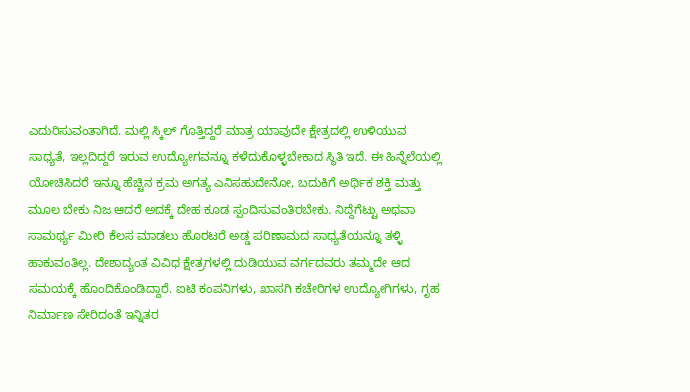ಎದುರಿಸುವಂತಾಗಿದೆ. ಮಲ್ಲಿ ಸ್ಕಿಲ್ ಗೊತ್ತಿದ್ದರೆ ಮಾತ್ರ ಯಾವುದೇ ಕ್ಷೇತ್ರದಲ್ಲಿ ಉಳಿಯುವ ಸಾಧ್ಯತೆ, ಇಲ್ಲದಿದ್ದರೆ ಇರುವ ಉದ್ಯೋಗವನ್ನೂ ಕಳೆದುಕೊಳ್ಳಬೇಕಾದ ಸ್ಥಿತಿ ಇದೆ. ಈ ಹಿನ್ನೆಲೆಯಲ್ಲಿ ಯೋಚಿಸಿದರೆ ಇನ್ನೂ ಹೆಚ್ಚಿನ ಕ್ರಮ ಅಗತ್ಯ ಎನಿಸಹುದೇನೋ, ಬದುಕಿಗೆ ಅರ್ಥಿಕ ಶಕ್ತಿ ಮತ್ತು ಮೂಲ ಬೇಕು ನಿಜ ಆದರೆ ಅದಕ್ಕೆ ದೇಹ ಕೂಡ ಸ್ಪಂದಿಸುವಂತಿರಬೇಕು. ನಿದ್ದೆಗೆಟ್ಟು ಅಥವಾ ಸಾಮರ್ಥ್ಯ ಮೀರಿ ಕೆಲಸ ಮಾಡಲು ಹೊರಟರೆ ಅಡ್ಡ ಪರಿಣಾಮದ ಸಾಧ್ಯತೆಯನ್ನೂ ತಳ್ಳಿ ಹಾಕುವಂತಿಲ್ಲ. ದೇಶಾದ್ಯಂತ ವಿವಿಧ ಕ್ಷೇತ್ರಗಳಲ್ಲಿ ದುಡಿಯುವ ವರ್ಗದವರು ತಮ್ಮದೇ ಆದ ಸಮಯಕ್ಕೆ ಹೊಂದಿಕೊಂಡಿದ್ದಾರೆ. ಐಟಿ ಕಂಪನಿಗಳು, ಖಾಸಗಿ ಕಚೇರಿಗಳ ಉದ್ಯೋಗಿಗಳು, ಗೃಹ ನಿರ್ಮಾಣ ಸೇರಿದಂತೆ ಇನ್ನಿತರ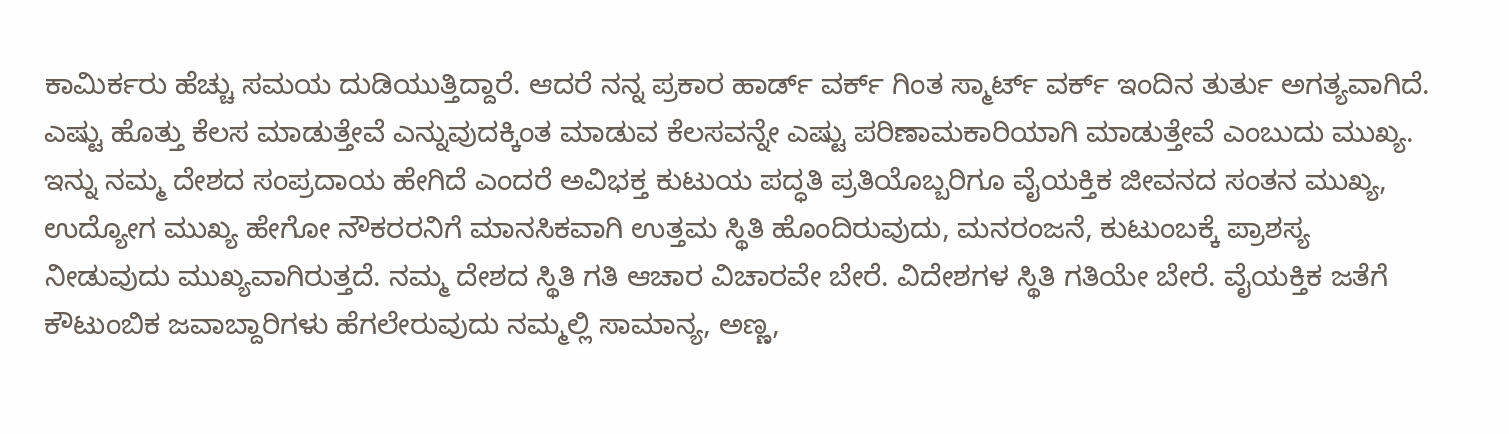ಕಾಮಿರ್ಕರು ಹೆಚ್ಚು ಸಮಯ ದುಡಿಯುತ್ತಿದ್ದಾರೆ. ಆದರೆ ನನ್ನ ಪ್ರಕಾರ ಹಾರ್ಡ್ ವರ್ಕ್ ಗಿಂತ ಸ್ಮಾರ್ಟ್ ವರ್ಕ್ ಇಂದಿನ ತುರ್ತು ಅಗತ್ಯವಾಗಿದೆ. ಎಷ್ಟು ಹೊತ್ತು ಕೆಲಸ ಮಾಡುತ್ತೇವೆ ಎನ್ನುವುದಕ್ಕಿಂತ ಮಾಡುವ ಕೆಲಸವನ್ನೇ ಎಷ್ಟು ಪರಿಣಾಮಕಾರಿಯಾಗಿ ಮಾಡುತ್ತೇವೆ ಎಂಬುದು ಮುಖ್ಯ. ಇನ್ನು ನಮ್ಮ ದೇಶದ ಸಂಪ್ರದಾಯ ಹೇಗಿದೆ ಎಂದರೆ ಅವಿಭಕ್ತ ಕುಟುಯ ಪದ್ಧತಿ ಪ್ರತಿಯೊಬ್ಬರಿಗೂ ವೈಯಕ್ತಿಕ ಜೀವನದ ಸಂತನ ಮುಖ್ಯ, ಉದ್ಯೋಗ ಮುಖ್ಯ ಹೇಗೋ ನೌಕರರನಿಗೆ ಮಾನಸಿಕವಾಗಿ ಉತ್ತಮ ಸ್ಥಿತಿ ಹೊಂದಿರುವುದು, ಮನರಂಜನೆ, ಕುಟುಂಬಕ್ಕೆ ಪ್ರಾಶಸ್ಯ ನೀಡುವುದು ಮುಖ್ಯವಾಗಿರುತ್ತದೆ. ನಮ್ಮ ದೇಶದ ಸ್ಥಿತಿ ಗತಿ ಆಚಾರ ವಿಚಾರವೇ ಬೇರೆ. ವಿದೇಶಗಳ ಸ್ಥಿತಿ ಗತಿಯೇ ಬೇರೆ. ವೈಯಕ್ತಿಕ ಜತೆಗೆ ಕೌಟುಂಬಿಕ ಜವಾಬ್ದಾರಿಗಳು ಹೆಗಲೇರುವುದು ನಮ್ಮಲ್ಲಿ ಸಾಮಾನ್ಯ, ಅಣ್ಣ,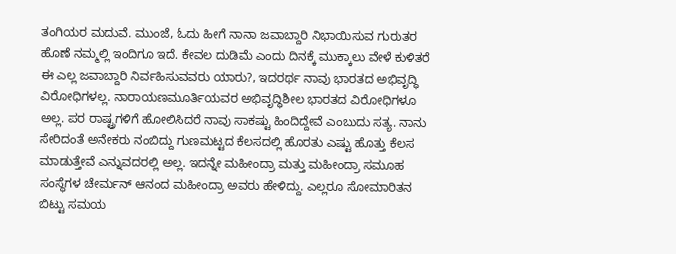ತಂಗಿಯರ ಮದುವೆ. ಮುಂಜೆ, ಓದು ಹೀಗೆ ನಾನಾ ಜವಾಬ್ದಾರಿ ನಿಭಾಯಿಸುವ ಗುರುತರ ಹೊಣೆ ನಮ್ಮಲ್ಲಿ ಇಂದಿಗೂ ಇದೆ. ಕೇವಲ ದುಡಿಮೆ ಎಂದು ದಿನಕ್ಕೆ ಮುಕ್ಕಾಲು ವೇಳೆ ಕುಳಿತರೆ ಈ ಎಲ್ಲ ಜವಾಬ್ದಾರಿ ನಿರ್ವಹಿಸುವವರು ಯಾರು?, ಇದರರ್ಥ ನಾವು ಭಾರತದ ಅಭಿವೃದ್ಧಿ ವಿರೋಧಿಗಳಲ್ಲ. ನಾರಾಯಣಮೂರ್ತಿಯವರ ಅಭಿವೃದ್ಧಿಶೀಲ ಭಾರತದ ವಿರೋಧಿಗಳೂ ಅಲ್ಲ. ಪರ ರಾಷ್ಟ್ರಗಳಿಗೆ ಹೋಲಿಸಿದರೆ ನಾವು ಸಾಕಷ್ಟು ಹಿಂದಿದ್ದೇವೆ ಎಂಬುದು ಸತ್ಯ. ನಾನು ಸೇರಿದಂತೆ ಅನೇಕರು ನಂಬಿದ್ದು ಗುಣಮಟ್ಟದ ಕೆಲಸದಲ್ಲಿ ಹೊರತು ಎಷ್ಟು ಹೊತ್ತು ಕೆಲಸ ಮಾಡುತ್ತೇವೆ ಎನ್ನುವದರಲ್ಲಿ ಅಲ್ಲ. ಇದನ್ನೇ ಮಹೀಂದ್ರಾ ಮತ್ತು ಮಹೀಂದ್ರಾ ಸಮೂಹ ಸಂಸ್ಥೆಗಳ ಚೇರ್ಮನ್ ಆನಂದ ಮಹೀಂದ್ರಾ ಅವರು ಹೇಳಿದ್ದು. ಎಲ್ಲರೂ ಸೋಮಾರಿತನ ಬಿಟ್ಟು ಸಮಯ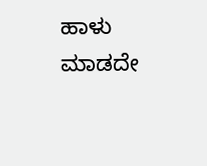ಹಾಳು ಮಾಡದೇ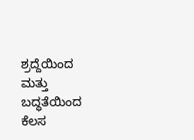ಶ್ರದ್ದೆಯಿಂದ ಮತ್ತು ಬದ್ಧತೆಯಿಂದ ಕೆಲಸ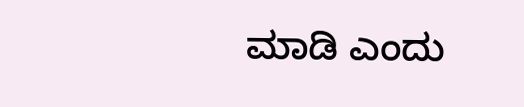ಮಾಡಿ ಎಂದು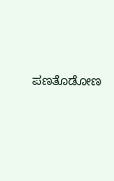ಪಣತೊಡೋಣ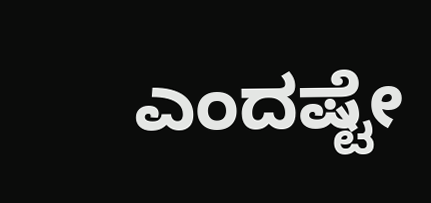ಎಂದಷ್ಟೇ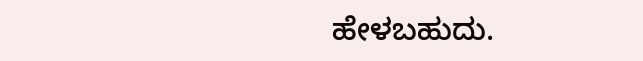ಹೇಳಬಹುದು.